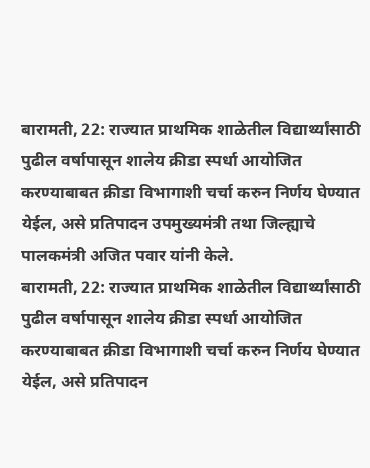बारामती, 22: राज्यात प्राथमिक शाळेतील विद्यार्थ्यांसाठी पुढील वर्षापासून शालेय क्रीडा स्पर्धा आयोजित करण्याबाबत क्रीडा विभागाशी चर्चा करुन निर्णय घेण्यात येईल, असे प्रतिपादन उपमुख्यमंत्री तथा जिल्ह्याचे पालकमंत्री अजित पवार यांनी केले.
बारामती, 22: राज्यात प्राथमिक शाळेतील विद्यार्थ्यांसाठी पुढील वर्षापासून शालेय क्रीडा स्पर्धा आयोजित करण्याबाबत क्रीडा विभागाशी चर्चा करुन निर्णय घेण्यात येईल, असे प्रतिपादन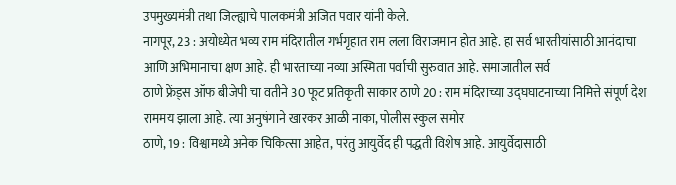उपमुख्यमंत्री तथा जिल्ह्याचे पालकमंत्री अजित पवार यांनी केले.
नागपूर, 23 : अयोध्येत भव्य राम मंदिरातील गर्भगृहात राम लला विराजमान होत आहे. हा सर्व भारतीयांसाठी आनंदाचा आणि अभिमानाचा क्षण आहे. ही भारताच्या नव्या अस्मिता पर्वाची सुरुवात आहे. समाजातील सर्व
ठाणे फ्रेंड्स ऑफ बीजेपी चा वतीने 30 फूट प्रतिकृती साकार ठाणे 20 : राम मंदिराच्या उद्घघाटनाच्या निमित्ते संपूर्ण देश राममय झाला आहे. त्या अनुषंगाने खारकर आळी नाका, पोलीस स्कुल समोर
ठाणे, 19 : विश्वामध्ये अनेक चिकित्सा आहेत, परंतु आयुर्वेद ही पद्धती विशेष आहे. आयुर्वेदासाठी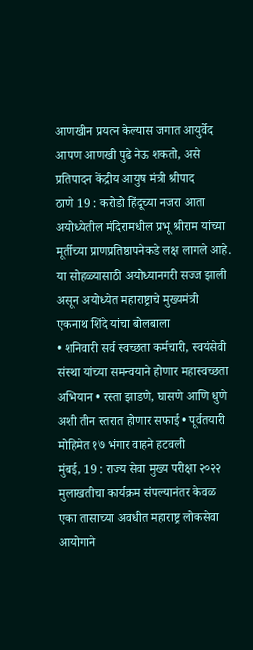आणखीन प्रयत्न केल्यास जगात आयुर्वेद आपण आणखी पुढे नेऊ शकतो, असे प्रतिपादन केंद्रीय आयुष मंत्री श्रीपाद
ठाणे 19 : करोडो हिंदूच्या नजरा आता अयोध्येतील मंदिरामधील प्रभू श्रीराम यांच्या मूर्तीच्या प्राणप्रतिष्ठापनेकडे लक्ष लागले आहे. या सोहळ्यासाठी अयोध्यानगरी सज्ज झाली असून अयोध्येत महाराष्ट्राचे मुख्यमंत्री एकनाथ शिंदे यांचा बोलबाला
• शनिवारी सर्व स्वच्छता कर्मचारी, स्वयंसेवी संस्था यांच्या समन्वयाने होणार महास्वच्छता अभियान • रस्ता झाडणे, घासणे आणि धुणे अशी तीन स्तरात होणार सफाई • पूर्वतयारी मोहिमेत १७ भंगार वाहने हटवली
मुंबई, 19 : राज्य सेवा मुख्य परीक्षा २०२२ मुलाखतीचा कार्यक्रम संपल्यानंतर केवळ एका तासाच्या अवधीत महाराष्ट्र लोकसेवा आयोगाने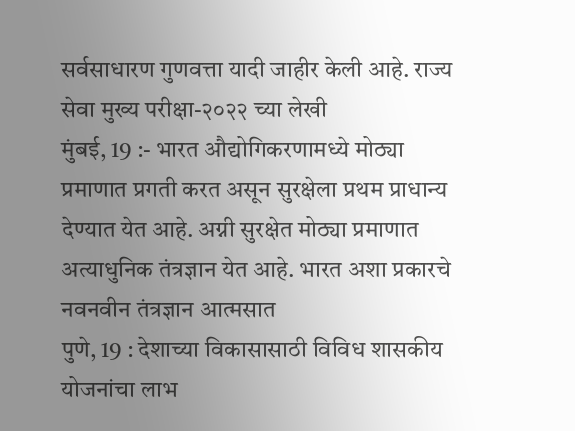सर्वसाधारण गुणवत्ता यादी जाहीर केली आहे. राज्य सेवा मुख्य परीक्षा-२०२२ च्या लेखी
मुंबई, 19 :- भारत औद्योगिकरणामध्ये मोठ्या प्रमाणात प्रगती करत असून सुरक्षेला प्रथम प्राधान्य देण्यात येत आहे. अग्नी सुरक्षेत मोठ्या प्रमाणात अत्याधुनिक तंत्रज्ञान येत आहे. भारत अशा प्रकारचे नवनवीन तंत्रज्ञान आत्मसात
पुणे, 19 : देशाच्या विकासासाठी विविध शासकीय योजनांचा लाभ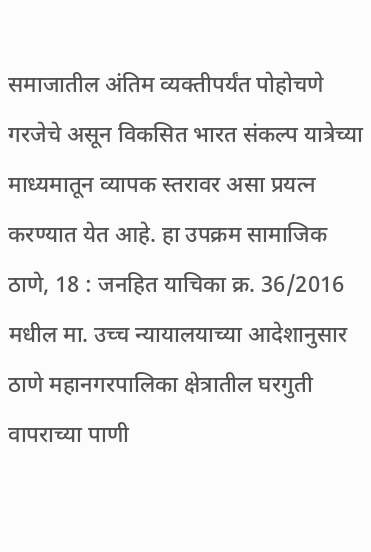समाजातील अंतिम व्यक्तीपर्यंत पोहोचणे गरजेचे असून विकसित भारत संकल्प यात्रेच्या माध्यमातून व्यापक स्तरावर असा प्रयत्न करण्यात येत आहे. हा उपक्रम सामाजिक
ठाणे, 18 : जनहित याचिका क्र. 36/2016 मधील मा. उच्च न्यायालयाच्या आदेशानुसार ठाणे महानगरपालिका क्षेत्रातील घरगुती वापराच्या पाणी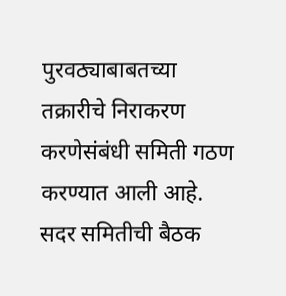पुरवठ्याबाबतच्या तक्रारीचे निराकरण करणेसंबंधी समिती गठण करण्यात आली आहे. सदर समितीची बैठक